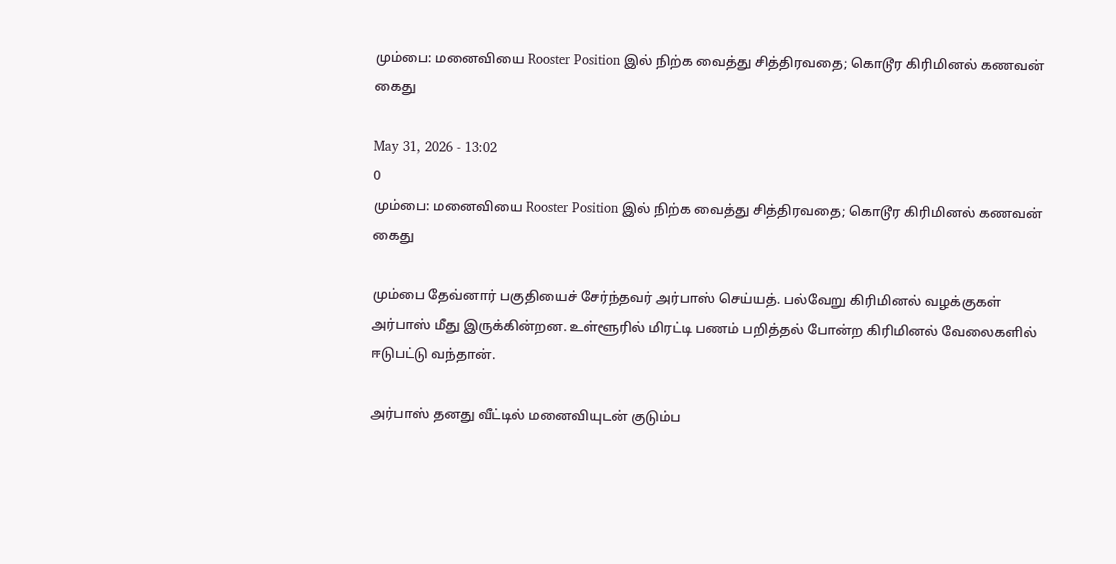மும்பை: மனைவியை Rooster Position இல் நிற்க வைத்து சித்திரவதை; கொடூர கிரிமினல் கணவன் கைது

May 31, 2026 - 13:02
0
மும்பை: மனைவியை Rooster Position இல் நிற்க வைத்து சித்திரவதை; கொடூர கிரிமினல் கணவன் கைது

மும்பை தேவ்னார் பகுதியைச் சேர்ந்தவர் அர்பாஸ் செய்யத். பல்வேறு கிரிமினல் வழக்குகள் அர்பாஸ் மீது இருக்கின்றன. உள்ளூரில் மிரட்டி பணம் பறித்தல் போன்ற கிரிமினல் வேலைகளில் ஈடுபட்டு வந்தான்.

அர்பாஸ் தனது வீட்டில் மனைவியுடன் குடும்ப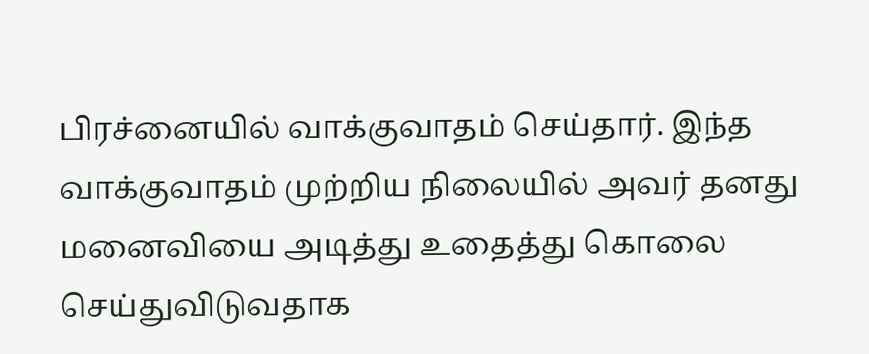பிரச்னையில் வாக்குவாதம் செய்தார். இந்த வாக்குவாதம் முற்றிய நிலையில் அவர் தனது மனைவியை அடித்து உதைத்து கொலை செய்துவிடுவதாக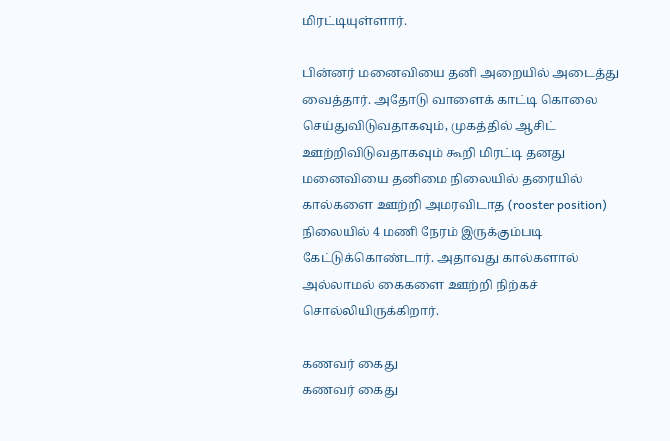மிரட்டியுள்ளார்.

பின்னர் மனைவியை தனி அறையில் அடைத்து வைத்தார். அதோடு வாளைக் காட்டி கொலை செய்துவிடுவதாகவும், முகத்தில் ஆசிட் ஊற்றிவிடுவதாகவும் கூறி மிரட்டி தனது மனைவியை தனிமை நிலையில் தரையில் கால்களை ஊற்றி அமரவிடாத (rooster position) நிலையில் 4 மணி நேரம் இருக்கும்படி கேட்டுக்கொண்டார். அதாவது கால்களால் அல்லாமல் கைகளை ஊற்றி நிற்கச் சொல்லியிருக்கிறார்.

கணவர் கைது
கணவர் கைது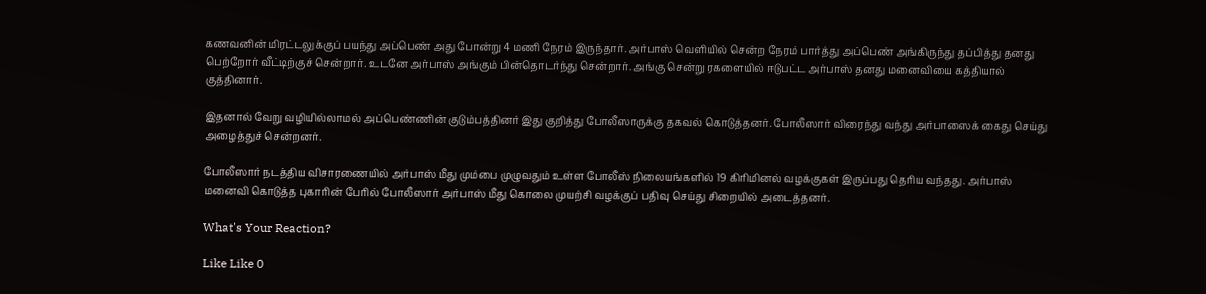கணவனின் மிரட்டலுக்குப் பயந்து அப்பெண் அது போன்று 4 மணி நேரம் இருந்தார். அர்பாஸ் வெளியில் சென்ற நேரம் பார்த்து அப்பெண் அங்கிருந்து தப்பித்து தனது பெற்றோர் வீட்டிற்குச் சென்றார். உடனே அர்பாஸ் அங்கும் பின்தொடர்ந்து சென்றார். அங்கு சென்று ரகளையில் ஈடுபட்ட அர்பாஸ் தனது மனைவியை கத்தியால் குத்தினார்.

இதனால் வேறு வழியில்லாமல் அப்பெண்ணின் குடும்பத்தினர் இது குறித்து போலீஸாருக்கு தகவல் கொடுத்தனர். போலீஸார் விரைந்து வந்து அர்பாஸைக் கைது செய்து அழைத்துச் சென்றனர்.

போலீஸார் நடத்திய விசாரணையில் அர்பாஸ் மீது மும்பை முழுவதும் உள்ள போலீஸ் நிலையங்களில் 19 கிரிமினல் வழக்குகள் இருப்பது தெரிய வந்தது. அர்பாஸ் மனைவி கொடுத்த புகாரின் பேரில் போலீஸார் அர்பாஸ் மீது கொலை முயற்சி வழக்குப் பதிவு செய்து சிறையில் அடைத்தனர்.

What's Your Reaction?

Like Like 0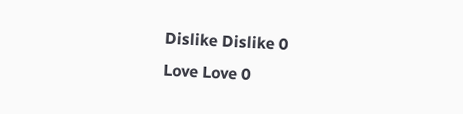Dislike Dislike 0
Love Love 0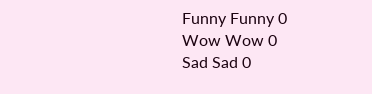Funny Funny 0
Wow Wow 0
Sad Sad 0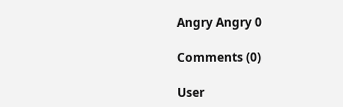Angry Angry 0

Comments (0)

User